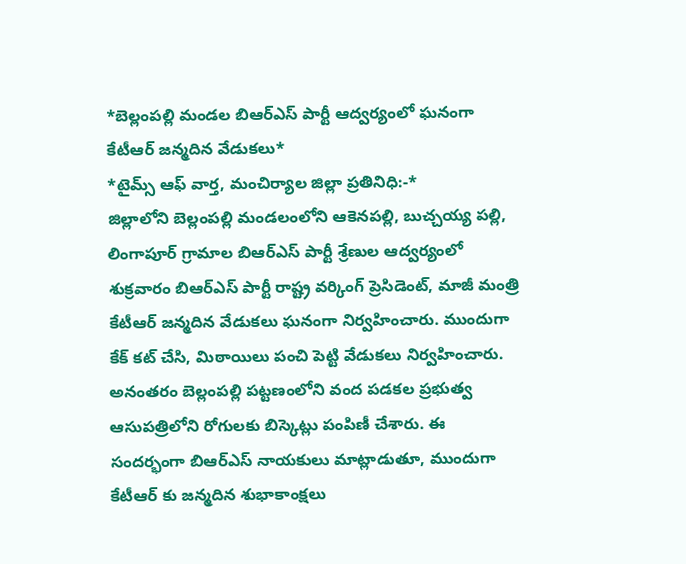*బెల్లంపల్లి మండల బిఆర్ఎస్ పార్టీ ఆద్వర్యంలో ఘనంగా కేటీఆర్ జన్మదిన వేడుకలు*
*టైమ్స్ ఆఫ్ వార్త, మంచిర్యాల జిల్లా ప్రతినిధి:-*
జిల్లాలోని బెల్లంపల్లి మండలంలోని ఆకెనపల్లి, బుచ్చయ్య పల్లి, లింగాపూర్ గ్రామాల బిఆర్ఎస్ పార్టీ శ్రేణుల ఆద్వర్యంలో శుక్రవారం బిఆర్ఎస్ పార్టీ రాష్ట్ర వర్కింగ్ ప్రెసిడెంట్, మాజీ మంత్రి కేటీఆర్ జన్మదిన వేడుకలు ఘనంగా నిర్వహించారు. ముందుగా కేక్ కట్ చేసి, మిఠాయిలు పంచి పెట్టి వేడుకలు నిర్వహించారు. అనంతరం బెల్లంపల్లి పట్టణంలోని వంద పడకల ప్రభుత్వ ఆసుపత్రిలోని రోగులకు బిస్కెట్లు పంపిణీ చేశారు. ఈ సందర్భంగా బిఆర్ఎస్ నాయకులు మాట్లాడుతూ, ముందుగా కేటీఆర్ కు జన్మదిన శుభాకాంక్షలు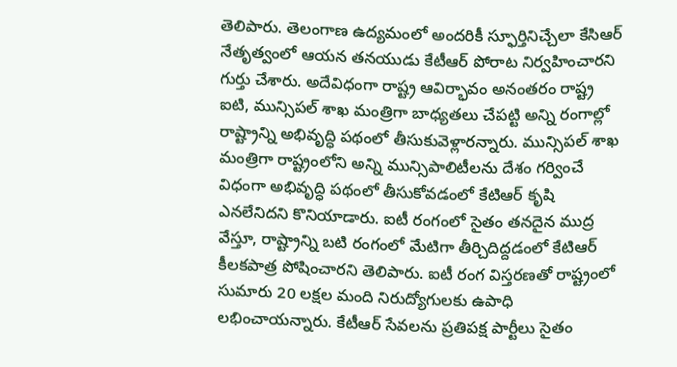తెలిపారు. తెలంగాణ ఉద్యమంలో అందరికీ స్ఫూర్తినిచ్చేలా కేసిఆర్ నేతృత్వంలో ఆయన తనయుడు కేటీఆర్ పోరాట నిర్వహించారని గుర్తు చేశారు. అదేవిధంగా రాష్ట్ర ఆవిర్భావం అనంతరం రాష్ట్ర ఐటి, మున్సిపల్ శాఖ మంత్రిగా బాధ్యతలు చేపట్టి అన్ని రంగాల్లో రాష్ట్రాన్ని అభివృద్ధి పథంలో తీసుకువెళ్లారన్నారు. మున్సిపల్ శాఖ మంత్రిగా రాష్ట్రంలోని అన్ని మున్సిపాలిటీలను దేశం గర్వించే విధంగా అభివృద్ధి పథంలో తీసుకోవడంలో కేటిఆర్ కృషి ఎనలేనిదని కొనియాడారు. ఐటీ రంగంలో సైతం తనదైన ముద్ర వేస్తూ, రాష్ట్రాన్ని బటి రంగంలో మేటిగా తీర్చిదిద్దడంలో కేటిఆర్ కీలకపాత్ర పోషించారని తెలిపారు. ఐటీ రంగ విస్తరణతో రాష్ట్రంలో సుమారు 20 లక్షల మంది నిరుద్యోగులకు ఉపాధి లభించాయన్నారు. కేటీఆర్ సేవలను ప్రతిపక్ష పార్టీలు సైతం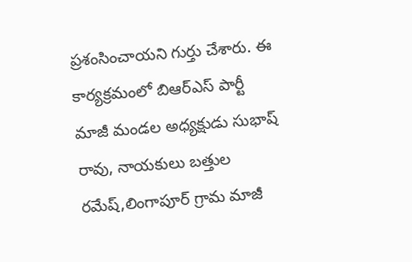ప్రశంసించాయని గుర్తు చేశారు. ఈ కార్యక్రమంలో బిఆర్ఎస్ పార్టీ మాజీ మండల అధ్యక్షుడు సుభాష్ రావు, నాయకులు బత్తుల రమేష్,లింగాపూర్ గ్రామ మాజీ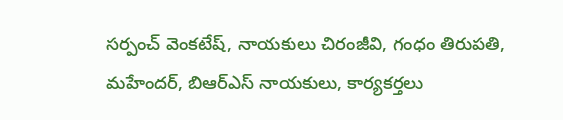సర్పంచ్ వెంకటేష్, నాయకులు చిరంజీవి, గంధం తిరుపతి, మహేందర్, బిఆర్ఎస్ నాయకులు, కార్యకర్తలు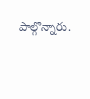పాల్గొన్నారు.